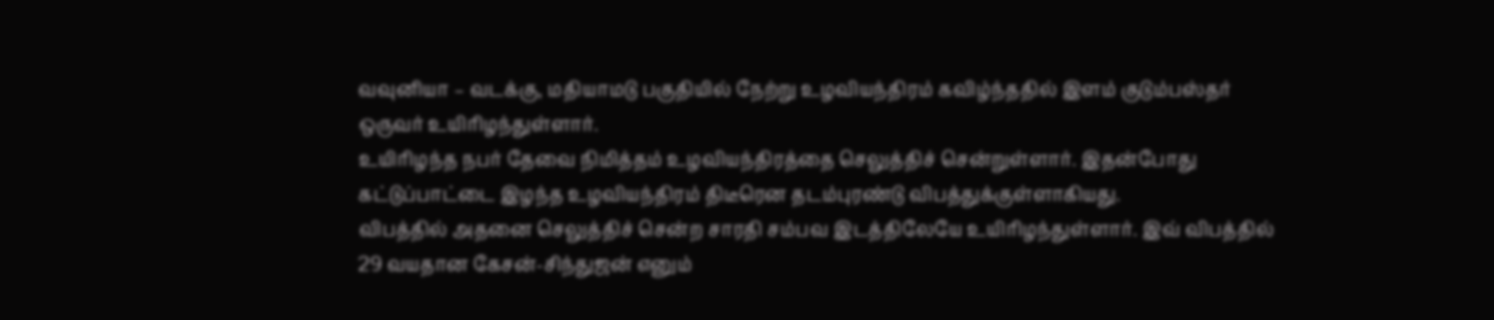வவுனியா – வடக்கு, மதியாமடு பகுதியில் நேற்று உழவியந்திரம் கவிழ்ந்ததில் இளம் குடும்பஸ்தர் ஒருவர் உயிரிழந்துள்ளார்.
உயிரிழந்த நபர் தேவை நிமித்தம் உழவியந்திரத்தை செலுத்திச் சென்றுள்ளார். இதன்போது கட்டுப்பாட்டை இழந்த உழவியந்திரம் திடீரென தடம்புரண்டு விபத்துக்குள்ளாகியது.
விபத்தில் அதனை செலுத்திச் சென்ற சாரதி சம்பவ இடத்திலேயே உயிரிழந்துள்ளார். இவ் விபத்தில் 29 வயதான கேசன்-சிந்துஜன் எனும்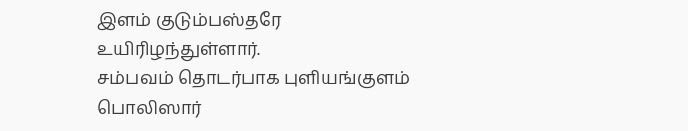இளம் குடும்பஸ்தரே உயிரிழந்துள்ளார்.
சம்பவம் தொடர்பாக புளியங்குளம் பொலிஸார்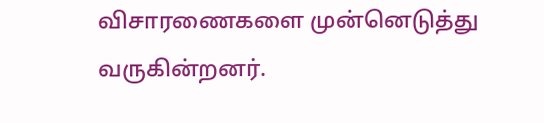விசாரணைகளை முன்னெடுத்து வருகின்றனர்.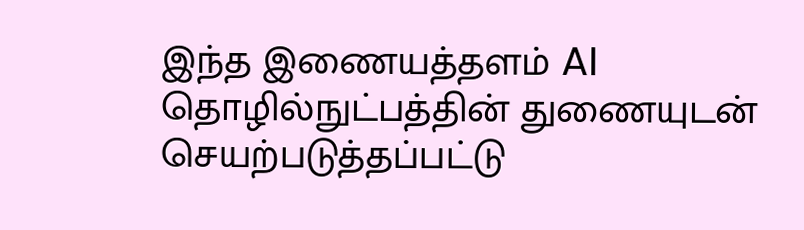இந்த இணையத்தளம் AI தொழில்நுட்பத்தின் துணையுடன் செயற்படுத்தப்பட்டு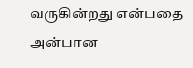வருகின்றது என்பதை அன்பான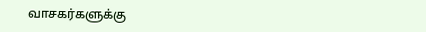வாசகர்களுக்கு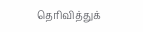தெரிவித்துக்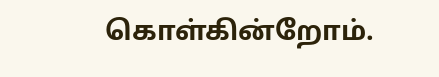கொள்கின்றோம்.